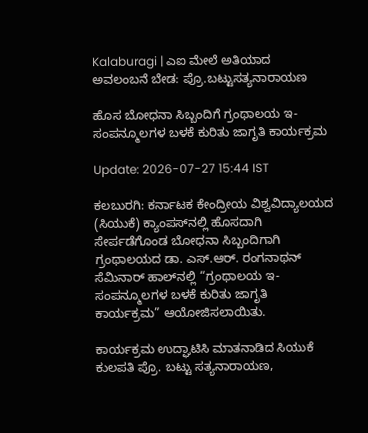Kalaburagi | ಎಐ ಮೇಲೆ ಅತಿಯಾದ ಅವಲಂಬನೆ ಬೇಡ: ಪ್ರೊ.ಬಟ್ಟುಸತ್ಯನಾರಾಯಣ

ಹೊಸ ಬೋಧನಾ ಸಿಬ್ಬಂದಿಗೆ ಗ್ರಂಥಾಲಯ ಇ-ಸಂಪನ್ಮೂಲಗಳ ಬಳಕೆ ಕುರಿತು ಜಾಗೃತಿ ಕಾರ್ಯಕ್ರಮ

Update: 2026-07-27 15:44 IST

ಕಲಬುರಗಿ: ಕರ್ನಾಟಕ ಕೇಂದ್ರೀಯ ವಿಶ್ವವಿದ್ಯಾಲಯದ (ಸಿಯುಕೆ) ಕ್ಯಾಂಪಸ್‌ನಲ್ಲಿ ಹೊಸದಾಗಿ ಸೇರ್ಪಡೆಗೊಂಡ ಬೋಧನಾ ಸಿಬ್ಬಂದಿಗಾಗಿ ಗ್ರಂಥಾಲಯದ ಡಾ. ಎಸ್.ಆರ್. ರಂಗನಾಥನ್ ಸೆಮಿನಾರ್ ಹಾಲ್‌ನಲ್ಲಿ “ಗ್ರಂಥಾಲಯ ಇ-ಸಂಪನ್ಮೂಲಗಳ ಬಳಕೆ ಕುರಿತು ಜಾಗೃತಿ ಕಾರ್ಯಕ್ರಮ” ಆಯೋಜಿಸಲಾಯಿತು.

ಕಾರ್ಯಕ್ರಮ ಉದ್ಘಾಟಿಸಿ ಮಾತನಾಡಿದ ಸಿಯುಕೆ ಕುಲಪತಿ ಪ್ರೊ. ಬಟ್ಟು ಸತ್ಯನಾರಾಯಣ,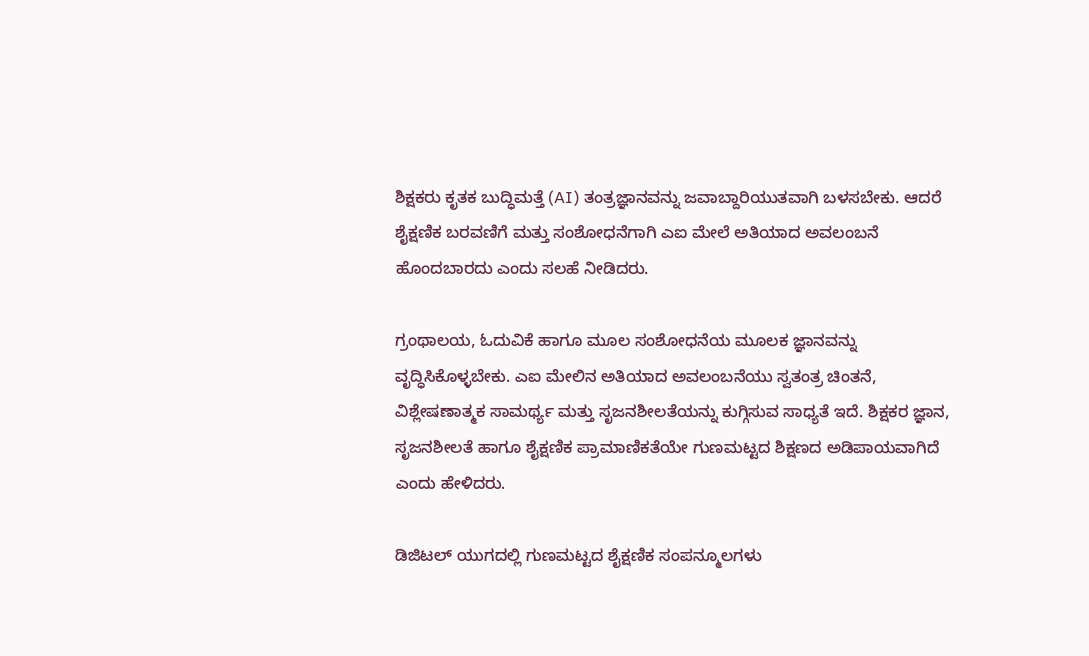ಶಿಕ್ಷಕರು ಕೃತಕ ಬುದ್ಧಿಮತ್ತೆ (AI) ತಂತ್ರಜ್ಞಾನವನ್ನು ಜವಾಬ್ದಾರಿಯುತವಾಗಿ ಬಳಸಬೇಕು. ಆದರೆ ಶೈಕ್ಷಣಿಕ ಬರವಣಿಗೆ ಮತ್ತು ಸಂಶೋಧನೆಗಾಗಿ ಎಐ ಮೇಲೆ ಅತಿಯಾದ ಅವಲಂಬನೆ ಹೊಂದಬಾರದು ಎಂದು ಸಲಹೆ ನೀಡಿದರು.

ಗ್ರಂಥಾಲಯ, ಓದುವಿಕೆ ಹಾಗೂ ಮೂಲ ಸಂಶೋಧನೆಯ ಮೂಲಕ ಜ್ಞಾನವನ್ನು ವೃದ್ಧಿಸಿಕೊಳ್ಳಬೇಕು. ಎಐ ಮೇಲಿನ ಅತಿಯಾದ ಅವಲಂಬನೆಯು ಸ್ವತಂತ್ರ ಚಿಂತನೆ, ವಿಶ್ಲೇಷಣಾತ್ಮಕ ಸಾಮರ್ಥ್ಯ ಮತ್ತು ಸೃಜನಶೀಲತೆಯನ್ನು ಕುಗ್ಗಿಸುವ ಸಾಧ್ಯತೆ ಇದೆ. ಶಿಕ್ಷಕರ ಜ್ಞಾನ, ಸೃಜನಶೀಲತೆ ಹಾಗೂ ಶೈಕ್ಷಣಿಕ ಪ್ರಾಮಾಣಿಕತೆಯೇ ಗುಣಮಟ್ಟದ ಶಿಕ್ಷಣದ ಅಡಿಪಾಯವಾಗಿದೆ ಎಂದು ಹೇಳಿದರು.

ಡಿಜಿಟಲ್ ಯುಗದಲ್ಲಿ ಗುಣಮಟ್ಟದ ಶೈಕ್ಷಣಿಕ ಸಂಪನ್ಮೂಲಗಳು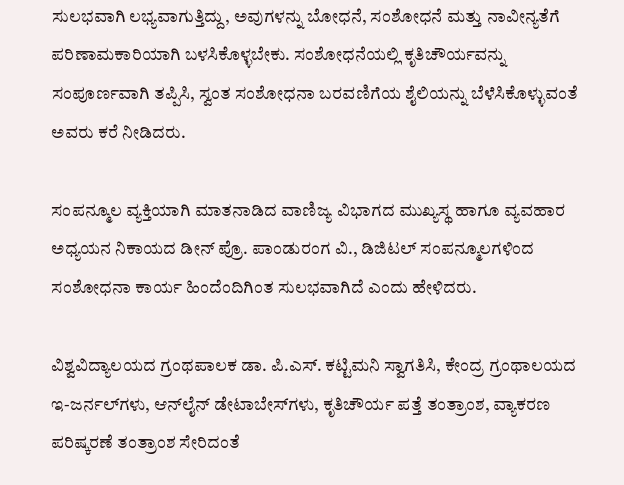ಸುಲಭವಾಗಿ ಲಭ್ಯವಾಗುತ್ತಿದ್ದು, ಅವುಗಳನ್ನು ಬೋಧನೆ, ಸಂಶೋಧನೆ ಮತ್ತು ನಾವೀನ್ಯತೆಗೆ ಪರಿಣಾಮಕಾರಿಯಾಗಿ ಬಳಸಿಕೊಳ್ಳಬೇಕು. ಸಂಶೋಧನೆಯಲ್ಲಿ ಕೃತಿಚೌರ್ಯವನ್ನು ಸಂಪೂರ್ಣವಾಗಿ ತಪ್ಪಿಸಿ, ಸ್ವಂತ ಸಂಶೋಧನಾ ಬರವಣಿಗೆಯ ಶೈಲಿಯನ್ನು ಬೆಳೆಸಿಕೊಳ್ಳುವಂತೆ ಅವರು ಕರೆ ನೀಡಿದರು.

ಸಂಪನ್ಮೂಲ ವ್ಯಕ್ತಿಯಾಗಿ ಮಾತನಾಡಿದ ವಾಣಿಜ್ಯ ವಿಭಾಗದ ಮುಖ್ಯಸ್ಥ ಹಾಗೂ ವ್ಯವಹಾರ ಅಧ್ಯಯನ ನಿಕಾಯದ ಡೀನ್ ಪ್ರೊ. ಪಾಂಡುರಂಗ ವಿ., ಡಿಜಿಟಲ್ ಸಂಪನ್ಮೂಲಗಳಿಂದ ಸಂಶೋಧನಾ ಕಾರ್ಯ ಹಿಂದೆಂದಿಗಿಂತ ಸುಲಭವಾಗಿದೆ ಎಂದು ಹೇಳಿದರು.

ವಿಶ್ವವಿದ್ಯಾಲಯದ ಗ್ರಂಥಪಾಲಕ ಡಾ. ಪಿ.ಎಸ್. ಕಟ್ಟಿಮನಿ ಸ್ವಾಗತಿಸಿ, ಕೇಂದ್ರ ಗ್ರಂಥಾಲಯದ ಇ-ಜರ್ನಲ್‌ಗಳು, ಆನ್‌ಲೈನ್ ಡೇಟಾಬೇಸ್‌ಗಳು, ಕೃತಿಚೌರ್ಯ ಪತ್ತೆ ತಂತ್ರಾಂಶ, ವ್ಯಾಕರಣ ಪರಿಷ್ಕರಣೆ ತಂತ್ರಾಂಶ ಸೇರಿದಂತೆ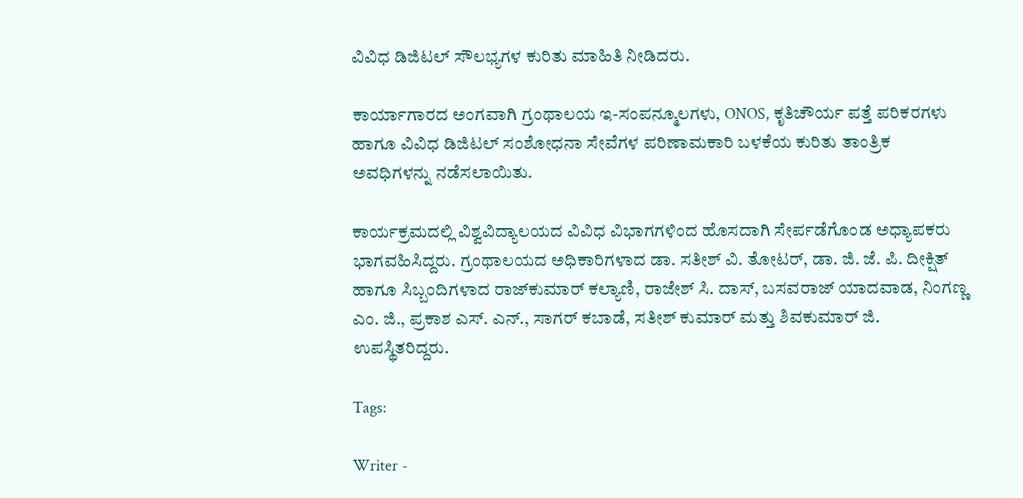ವಿವಿಧ ಡಿಜಿಟಲ್ ಸೌಲಭ್ಯಗಳ ಕುರಿತು ಮಾಹಿತಿ ನೀಡಿದರು.

ಕಾರ್ಯಾಗಾರದ ಅಂಗವಾಗಿ ಗ್ರಂಥಾಲಯ ಇ-ಸಂಪನ್ಮೂಲಗಳು, ONOS, ಕೃತಿಚೌರ್ಯ ಪತ್ತೆ ಪರಿಕರಗಳು ಹಾಗೂ ವಿವಿಧ ಡಿಜಿಟಲ್ ಸಂಶೋಧನಾ ಸೇವೆಗಳ ಪರಿಣಾಮಕಾರಿ ಬಳಕೆಯ ಕುರಿತು ತಾಂತ್ರಿಕ ಅವಧಿಗಳನ್ನು ನಡೆಸಲಾಯಿತು.

ಕಾರ್ಯಕ್ರಮದಲ್ಲಿ ವಿಶ್ವವಿದ್ಯಾಲಯದ ವಿವಿಧ ವಿಭಾಗಗಳಿಂದ ಹೊಸದಾಗಿ ಸೇರ್ಪಡೆಗೊಂಡ ಅಧ್ಯಾಪಕರು ಭಾಗವಹಿಸಿದ್ದರು. ಗ್ರಂಥಾಲಯದ ಅಧಿಕಾರಿಗಳಾದ ಡಾ. ಸತೀಶ್ ವಿ. ತೋಟರ್, ಡಾ. ಜಿ. ಜೆ. ಪಿ. ದೀಕ್ಷಿತ್ ಹಾಗೂ ಸಿಬ್ಬಂದಿಗಳಾದ ರಾಜ್‌ಕುಮಾರ್ ಕಲ್ಯಾಣಿ, ರಾಜೇಶ್ ಸಿ. ದಾಸ್, ಬಸವರಾಜ್ ಯಾದವಾಡ, ನಿಂಗಣ್ಣ ಎಂ. ಜಿ., ಪ್ರಕಾಶ ಎಸ್. ಎನ್., ಸಾಗರ್ ಕಬಾಡೆ, ಸತೀಶ್ ಕುಮಾರ್ ಮತ್ತು ಶಿವಕುಮಾರ್ ಜಿ. ಉಪಸ್ಥಿತರಿದ್ದರು.

Tags:

Writer -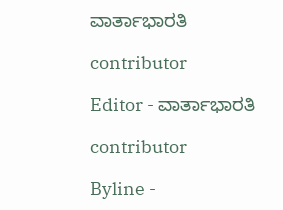ವಾರ್ತಾಭಾರತಿ

contributor

Editor - ವಾರ್ತಾಭಾರತಿ

contributor

Byline -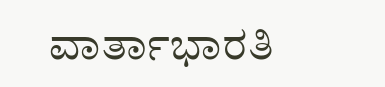ವಾರ್ತಾಭಾರತಿ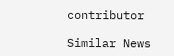contributor

Similar News